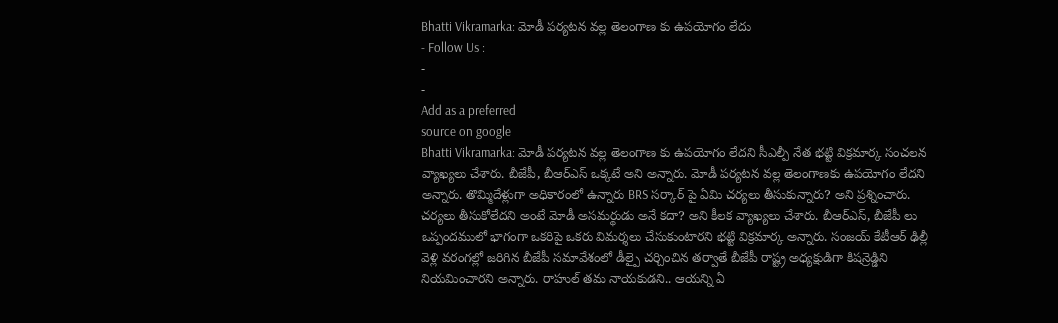Bhatti Vikramarka: మోడీ పర్యటన వల్ల తెలంగాణ కు ఉపయోగం లేదు
- Follow Us :
-
-
Add as a preferred
source on google
Bhatti Vikramarka: మోడీ పర్యటన వల్ల తెలంగాణ కు ఉపయోగం లేదని సీఎల్పీ నేత భట్టి విక్రమార్క సంచలన వ్యాఖ్యలు చేశారు. బీజేపీ, బీఆర్ఎస్ ఒక్కటే అని అన్నారు. మోడీ పర్యటన వల్ల తెలంగాణకు ఉపయోగం లేదని అన్నారు. తొమ్మిదేళ్లుగా అధికారంలో ఉన్నారు BRS సర్కార్ పై ఏమి చర్యలు తీసుకున్నారు? అని ప్రశ్నించారు. చర్యలు తీసుకోలేదని అంటే మోడీ అసమర్థుడు అనే కదా? అని కీలక వ్యాఖ్యలు చేశారు. బీఆర్ఎస్, బీజేపీ లు ఒప్పందములో భాగంగా ఒకరిపై ఒకరు విమర్శలు చేసుకుంటారని భట్టి విక్రమార్క అన్నారు. సంజయ్ కేటీఆర్ ఢిల్లీ వెళ్లి వరంగల్లో జరిగిన బీజేపీ సమావేశంలో డీల్పై చర్చించిన తర్వాతే బీజేపీ రాష్ట్ర అధ్యక్షుడిగా కిషన్రెడ్డిని నియమించారని అన్నారు. రాహుల్ తమ నాయకుడని.. ఆయన్ని ఏ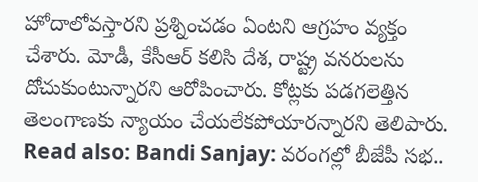హోదాలోవస్తారని ప్రశ్నించడం ఏంటని ఆగ్రహం వ్యక్తం చేశారు. మోడీ, కేసీఆర్ కలిసి దేశ, రాష్ట్ర వనరులను దోచుకుంటున్నారని ఆరోపించారు. కోట్లకు పడగలెత్తిన తెలంగాణకు న్యాయం చేయలేకపోయారన్నారని తెలిపారు.
Read also: Bandi Sanjay: వరంగల్లో బీజేపీ సభ..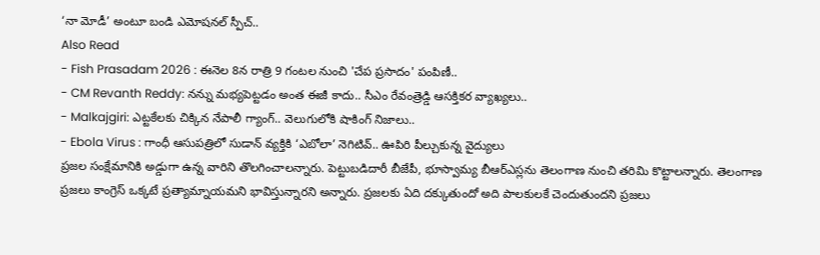‘నా మోడీ’ అంటూ బండి ఎమోషనల్ స్పీచ్..
Also Read
- Fish Prasadam 2026 : ఈనెల 8న రాత్రి 9 గంటల నుంచి 'చేప ప్రసాదం' పంపిణీ..
- CM Revanth Reddy: నన్ను మభ్యపెట్టడం అంత ఈజీ కాదు.. సీఎం రేవంత్రెడ్డి ఆసక్తికర వ్యాఖ్యలు..
- Malkajgiri: ఎట్టకేలకు చిక్కిన నేపాలీ గ్యాంగ్.. వెలుగులోకి షాకింగ్ నిజాలు..
- Ebola Virus : గాంధీ ఆసుపత్రిలో సుడాన్ వ్యక్తికి ‘ఎబోలా’ నెగిటివ్.. ఊపిరి పీల్చుకున్న వైద్యులు
ప్రజల సంక్షేమానికి అడ్డుగా ఉన్న వారిని తొలగించాలన్నారు. పెట్టుబడిదారీ బీజేపీ, భూస్వామ్య బీఆర్ఎస్లను తెలంగాణ నుంచి తరిమి కొట్టాలన్నారు. తెలంగాణ ప్రజలు కాంగ్రెస్ ఒక్కటే ప్రత్యామ్నాయమని భావిస్తున్నారని అన్నారు. ప్రజలకు ఏది దక్కుతుందో అది పాలకులకే చెందుతుందని ప్రజలు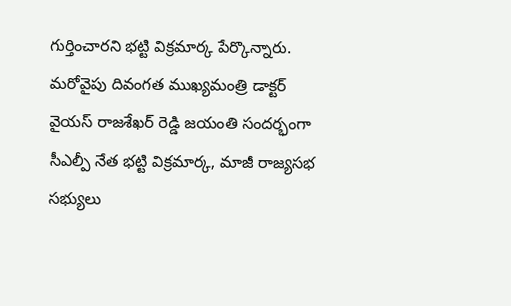గుర్తించారని భట్టి విక్రమార్క పేర్కొన్నారు. మరోవైపు దివంగత ముఖ్యమంత్రి డాక్టర్ వైయస్ రాజశేఖర్ రెడ్డి జయంతి సందర్భంగా సీఎల్పీ నేత భట్టి విక్రమార్క, మాజీ రాజ్యసభ సభ్యులు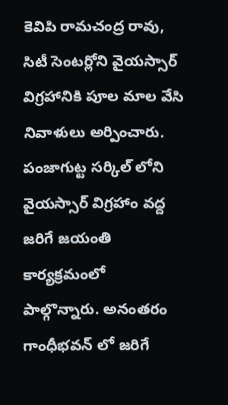కెవిపి రామచంద్ర రావు, సిటీ సెంటర్లోని వైయస్సార్ విగ్రహానికి పూల మాల వేసి నివాళులు అర్పించారు. పంజాగుట్ట సర్కిల్ లోని వైయస్సార్ విగ్రహాం వద్ద జరిగే జయంతి కార్యక్రమంలో పాల్గొన్నారు. అనంతరం గాంధీభవన్ లో జరిగే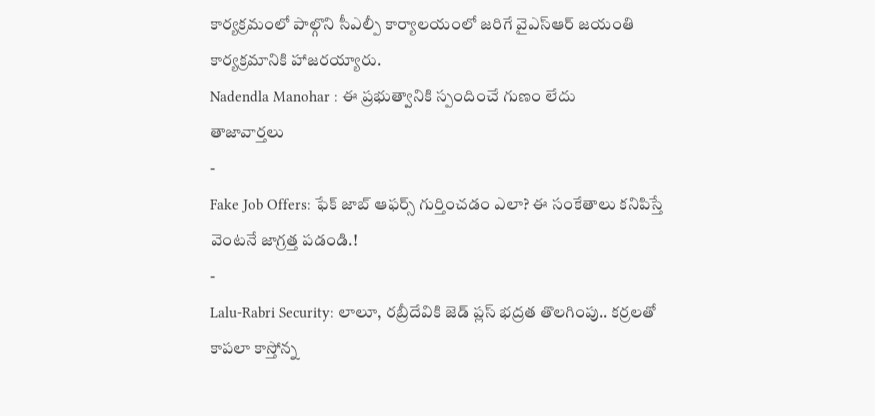కార్యక్రమంలో పాల్గొని సీఎల్పీ కార్యాలయంలో జరిగే వైఎస్ఆర్ జయంతి కార్యక్రమానికి హాజరయ్యారు.
Nadendla Manohar : ఈ ప్రభుత్వానికి స్పందించే గుణం లేదు
తాజావార్తలు
-
Fake Job Offers: ఫేక్ జాబ్ ఆఫర్స్ గుర్తించడం ఎలా? ఈ సంకేతాలు కనిపిస్తే వెంటనే జాగ్రత్త పడండి.!
-
Lalu-Rabri Security: లాలూ, రబ్రీదేవికి జెడ్ ప్లస్ భద్రత తొలగింపు.. కర్రలతో కాపలా కాస్తోన్న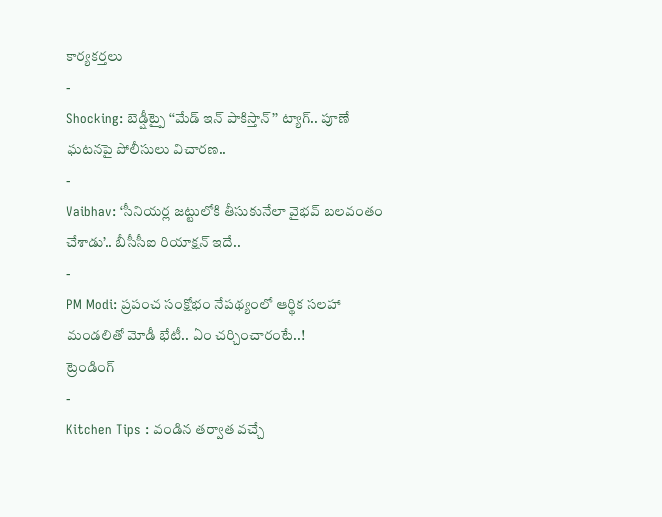కార్యకర్తలు
-
Shocking: బెడ్షీట్పై ‘‘మేడ్ ఇన్ పాకిస్తాన్’’ ట్యాగ్.. పూణే ఘటనపై పోలీసులు విచారణ..
-
Vaibhav: ‘సీనియర్ల జట్టులోకి తీసుకునేలా వైభవ్ బలవంతం చేశాడు’.. బీసీసీఐ రియాక్షన్ ఇదే..
-
PM Modi: ప్రపంచ సంక్షోభం నేపథ్యంలో ఆర్థిక సలహా మండలితో మోడీ భేటీ.. ఏం చర్చించారంటే..!
ట్రెండింగ్
-
Kitchen Tips : వండిన తర్వాత వచ్చే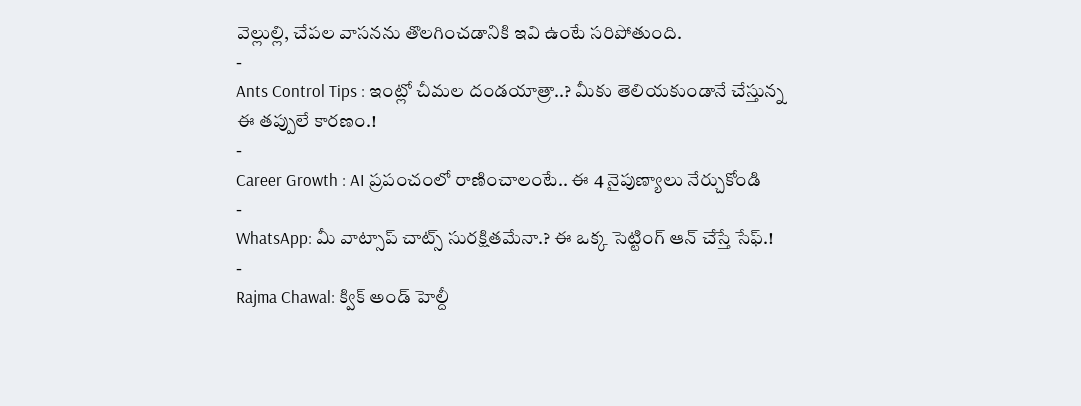వెల్లుల్లి, చేపల వాసనను తొలగించడానికి ఇవి ఉంటే సరిపోతుంది.
-
Ants Control Tips : ఇంట్లో చీమల దండయాత్రా..? మీకు తెలియకుండానే చేస్తున్న ఈ తప్పులే కారణం.!
-
Career Growth : AI ప్రపంచంలో రాణించాలంటే.. ఈ 4 నైపుణ్యాలు నేర్చుకోండి
-
WhatsApp: మీ వాట్సాప్ చాట్స్ సురక్షితమేనా.? ఈ ఒక్క సెట్టింగ్ ఆన్ చేస్తే సేఫ్.!
-
Rajma Chawal: క్విక్ అండ్ హెల్దీ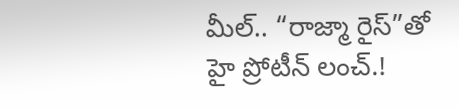మీల్.. “రాజ్మా రైస్”తో హై ప్రోటీన్ లంచ్.!